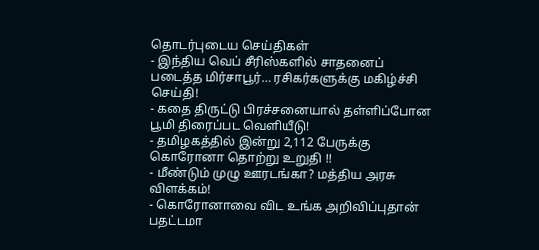தொடர்புடைய செய்திகள்
- இந்திய வெப் சீரிஸ்களில் சாதனைப் படைத்த மிர்சாபூர்… ரசிகர்களுக்கு மகிழ்ச்சி செய்தி!
- கதை திருட்டு பிரச்சனையால் தள்ளிப்போன பூமி திரைப்பட வெளியீடு!
- தமிழகத்தில் இன்று 2,112 பேருக்கு கொரோனா தொற்று உறுதி !!
- மீண்டும் முழு ஊரடங்கா? மத்திய அரசு விளக்கம்!
- கொரோனாவை விட உங்க அறிவிப்புதான் பதட்டமா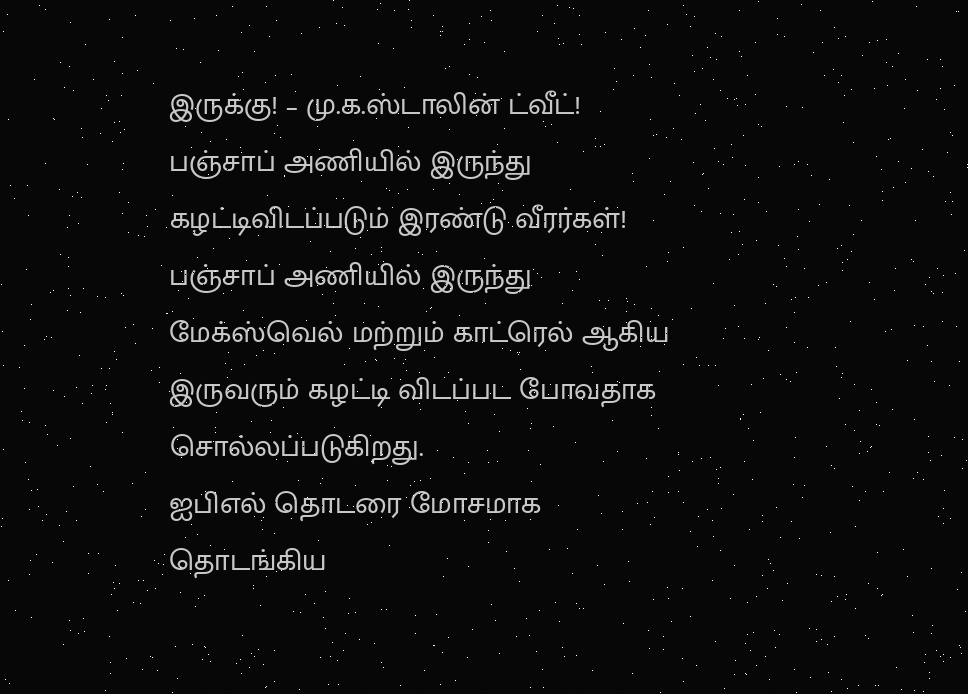இருக்கு! – மு.க.ஸ்டாலின் ட்வீட்!
பஞ்சாப் அணியில் இருந்து கழட்டிவிடப்படும் இரண்டு வீரர்கள்!
பஞ்சாப் அணியில் இருந்து மேக்ஸ்வெல் மற்றும் காட்ரெல் ஆகிய இருவரும் கழட்டி விடப்பட போவதாக சொல்லப்படுகிறது.
ஐபிஎல் தொடரை மோசமாக தொடங்கிய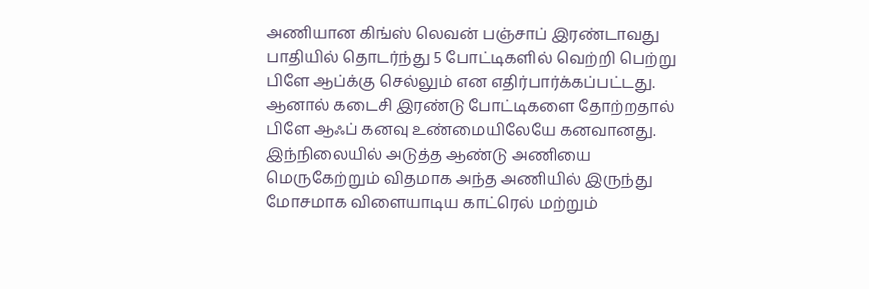அணியான கிங்ஸ் லெவன் பஞ்சாப் இரண்டாவது பாதியில் தொடர்ந்து 5 போட்டிகளில் வெற்றி பெற்று பிளே ஆப்க்கு செல்லும் என எதிர்பார்க்கப்பட்டது. ஆனால் கடைசி இரண்டு போட்டிகளை தோற்றதால் பிளே ஆஃப் கனவு உண்மையிலேயே கனவானது.
இந்நிலையில் அடுத்த ஆண்டு அணியை மெருகேற்றும் விதமாக அந்த அணியில் இருந்து மோசமாக விளையாடிய காட்ரெல் மற்றும்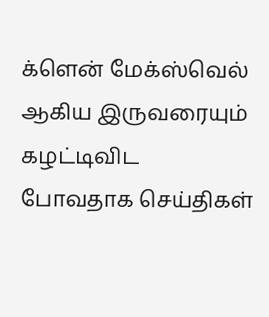க்ளென் மேக்ஸ்வெல் ஆகிய இருவரையும் கழட்டிவிட போவதாக செய்திகள்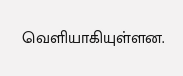வெளியாகியுள்ளன.